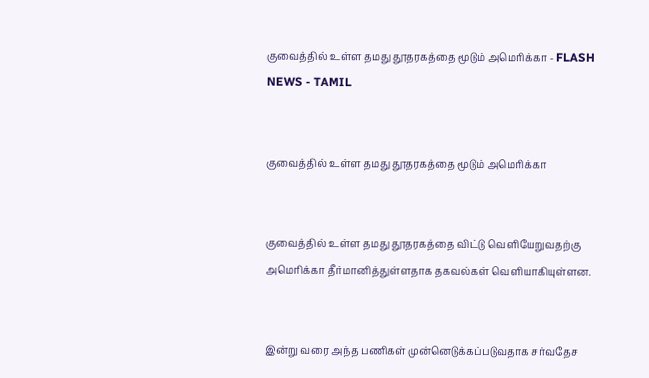குவைத்தில் உள்ள தமது தூதரகத்தை மூடும் அமெரிக்கா - FLASH NEWS - TAMIL


குவைத்தில் உள்ள தமது தூதரகத்தை மூடும் அமெரிக்கா


குவைத்தில் உள்ள தமது தூதரகத்தை விட்டு வௌியேறுவதற்கு அமெரிக்கா தீர்மானித்துள்ளதாக தகவல்கள் வௌியாகியுள்ளன.


இன்று வரை அந்த பணிகள் முன்னெடுக்கப்படுவதாக சர்வதேச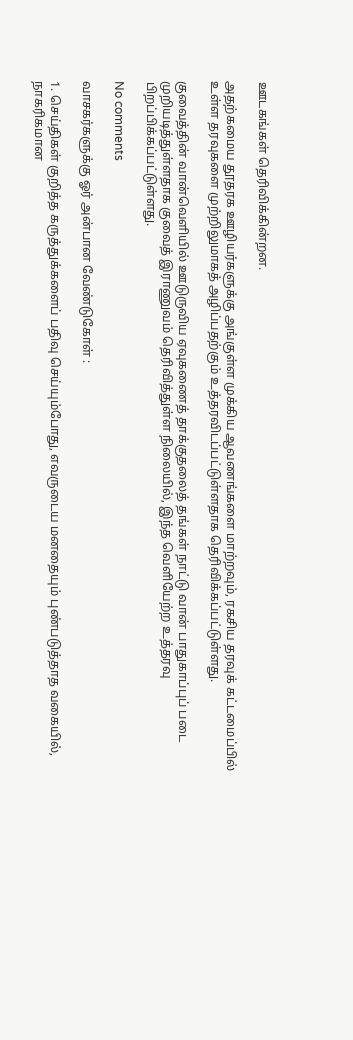ஊடகங்கள் தெரிவிக்கின்றன.

அதற்கமைய தூதரக ஊழியர்களுக்கு அங்குள்ள முக்கிய ஆவணங்களை மாற்றவும், ரகசிய தரவுக் கட்டமைப்பில் உள்ள தரவுகளை முற்றிலுமாகத் அழிப்பதற்கும் உத்தரவிடப்பட்டுள்ளதாக தெரிவிக்கப்பட்டுள்ளது.

குவைத்தின் வான்வெளியில் ஊடுருவிய ஏவுகணைத் தாக்குதலைத் தங்கள் நாட்டு வான் பாதுகாப்புப் படை முறியடித்துள்ளதாக குவைத் இராணுவம் தெரிவித்துள்ள நிலையில், இந்த வெளியேற்ற உத்தரவு பிறப்பிக்கப்பட்டுள்ளது.

No comments

வாசகர்களுக்கு ஓர் அன்பான வேண்டுகோள் :

1. செய்திகள் குறித்த கருத்துக்களைப் பதிவு செய்யும்போது, எவருடைய மனதையும் புண்படுத்தாத வகையில், நாகரிகமான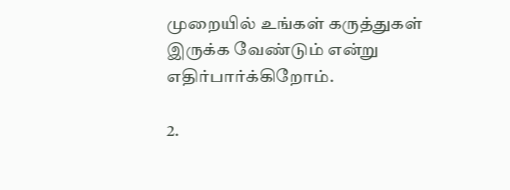முறையில் உங்கள் கருத்துகள் இருக்க வேண்டும் என்று எதிர்பார்க்கிறோம்.

2.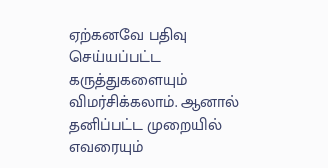ஏற்கனவே பதிவு செய்யப்பட்ட கருத்துகளையும் விமர்சிக்கலாம். ஆனால் தனிப்பட்ட முறையில் எவரையும்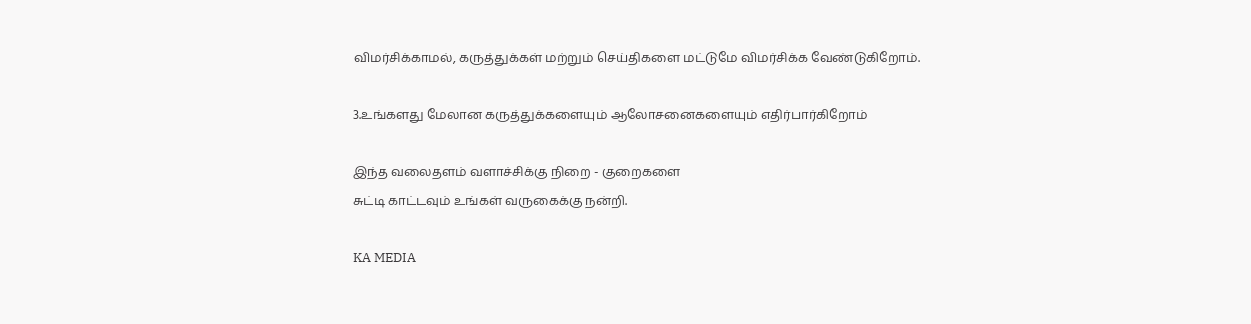விமர்சிக்காமல், கருத்துக்கள் மற்றும் செய்திகளை மட்டுமே விமர்சிக்க வேண்டுகிறோம்.

3.உங்களது மேலான கருத்துக்களையும் ஆலோசனைகளையும் எதிர்பார்கிறோம்

இந்த வலைதளம் வளாச்சிக்கு நிறை - குறைகளை
சுட்டி காட்டவும் உங்கள் வருகைக்கு நன்றி.

KA MEDIA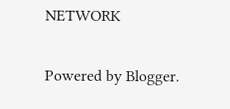NETWORK

Powered by Blogger.